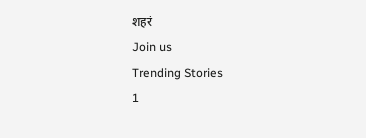शहरं
Join us
Trending Stories
1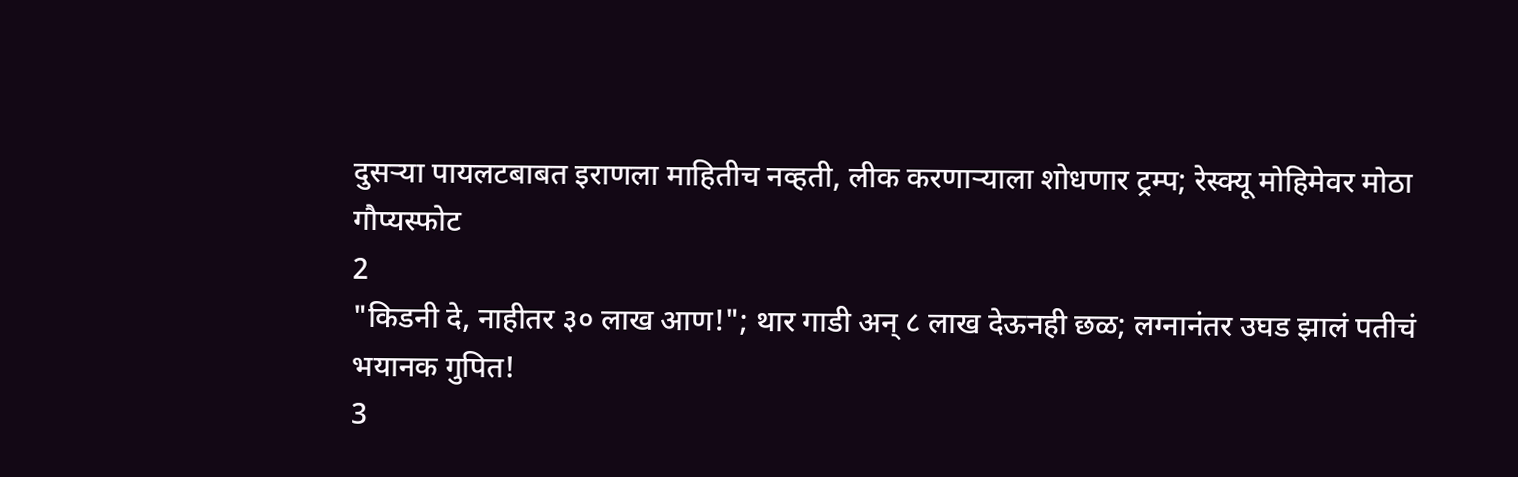दुसऱ्या पायलटबाबत इराणला माहितीच नव्हती, लीक करणाऱ्याला शोधणार ट्रम्प; रेस्क्यू मोहिमेवर मोठा गौप्यस्फोट
2
"किडनी दे, नाहीतर ३० लाख आण!"; थार गाडी अन् ८ लाख देऊनही छळ; लग्नानंतर उघड झालं पतीचं भयानक गुपित!
3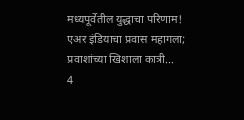मध्यपूर्वेतील युद्धाचा परिणाम! एअर इंडियाचा प्रवास महागला; प्रवाशांच्या खिशाला कात्री...
4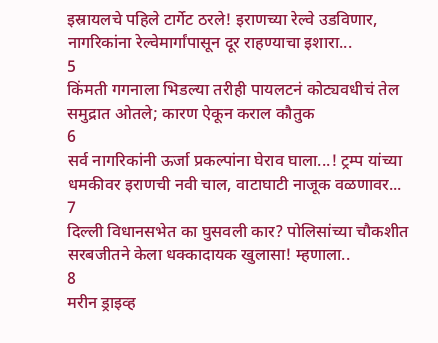इस्रायलचे पहिले टार्गेट ठरले! इराणच्या रेल्वे उडविणार, नागरिकांना रेल्वेमार्गांपासून दूर राहण्याचा इशारा...
5
किंमती गगनाला भिडल्या तरीही पायलटनं कोट्यवधीचं तेल समुद्रात ओतले; कारण ऐकून कराल कौतुक
6
सर्व नागरिकांनी ऊर्जा प्रकल्पांना घेराव घाला...! ट्रम्प यांच्या धमकीवर इराणची नवी चाल, वाटाघाटी नाजूक वळणावर...
7
दिल्ली विधानसभेत का घुसवली कार? पोलिसांच्या चौकशीत सरबजीतने केला धक्कादायक खुलासा! म्हणाला..
8
मरीन ड्राइव्ह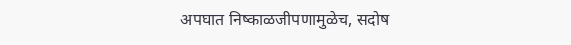अपघात निष्काळजीपणामुळेच, सदोष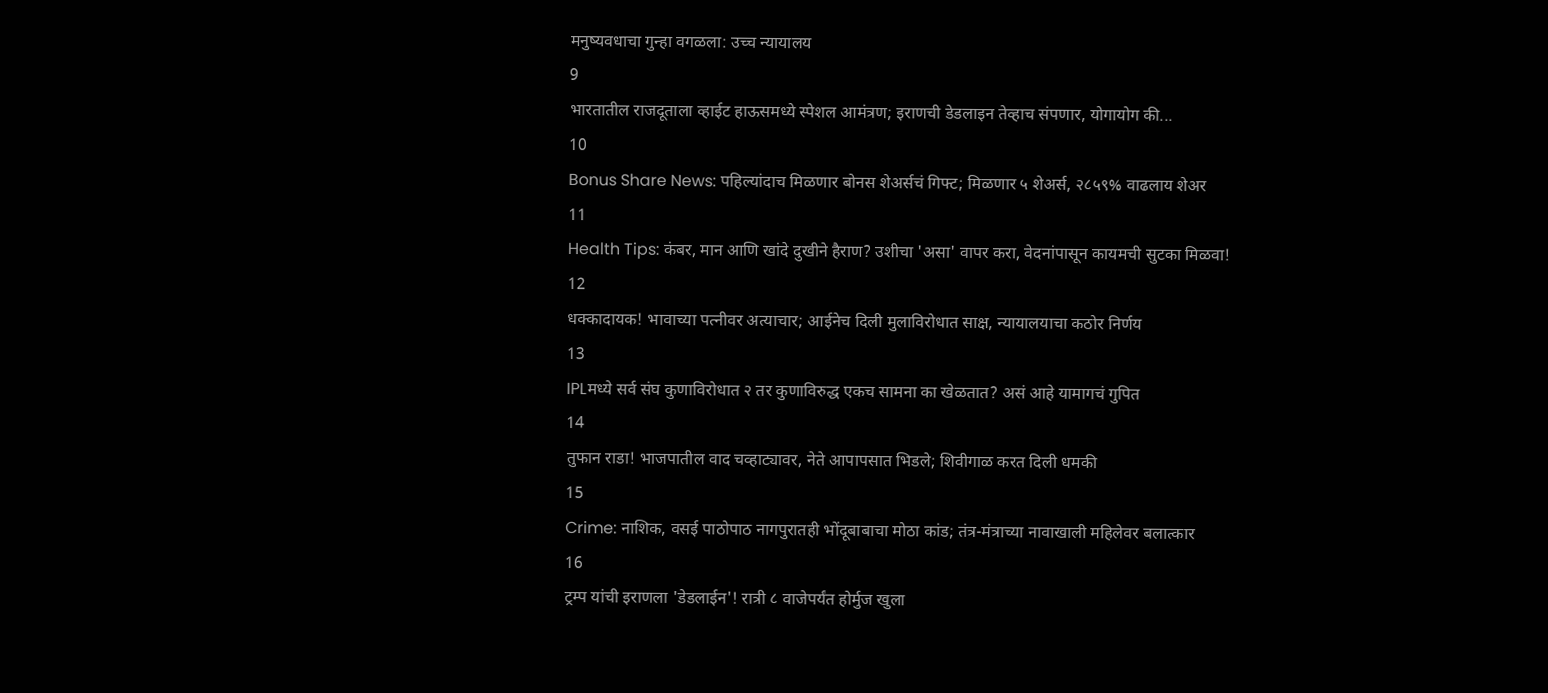मनुष्यवधाचा गुन्हा वगळला: उच्च न्यायालय
9
भारतातील राजदूताला व्हाईट हाऊसमध्ये स्पेशल आमंत्रण; इराणची डेडलाइन तेव्हाच संपणार, योगायोग की...
10
Bonus Share News: पहिल्यांदाच मिळणार बोनस शेअर्सचं गिफ्ट; मिळणार ५ शेअर्स, २८५९% वाढलाय शेअर
11
Health Tips: कंबर, मान आणि खांदे दुखीने हैराण? उशीचा 'असा' वापर करा, वेदनांपासून कायमची सुटका मिळवा!
12
धक्कादायक! भावाच्या पत्नीवर अत्याचार; आईनेच दिली मुलाविरोधात साक्ष, न्यायालयाचा कठोर निर्णय
13
IPLमध्ये सर्व संघ कुणाविरोधात २ तर कुणाविरुद्ध एकच सामना का खेळतात? असं आहे यामागचं गुपित
14
तुफान राडा! भाजपातील वाद चव्हाट्यावर, नेते आपापसात भिडले; शिवीगाळ करत दिली धमकी
15
Crime: नाशिक, वसई पाठोपाठ नागपुरातही भोंदूबाबाचा मोठा कांड; तंत्र-मंत्राच्या नावाखाली महिलेवर बलात्कार
16
ट्रम्प यांची इराणला 'डेडलाईन'! रात्री ८ वाजेपर्यंत होर्मुज खुला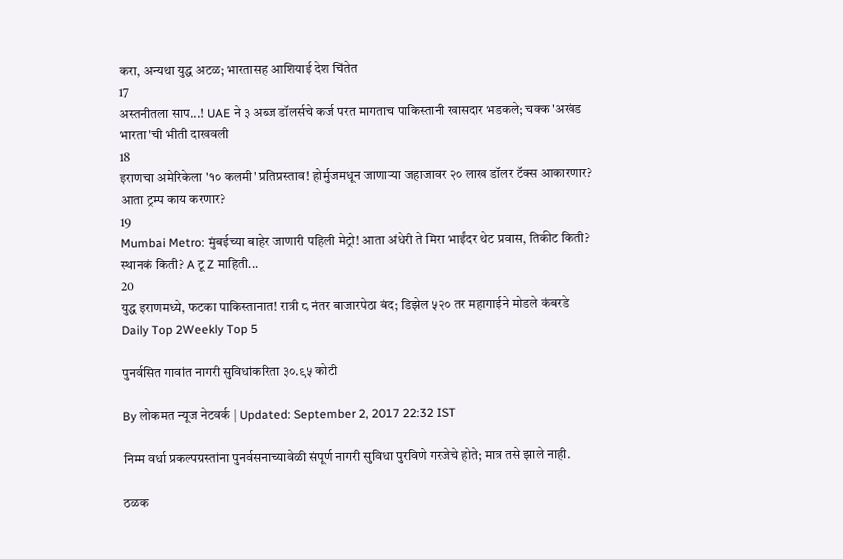करा, अन्यथा युद्ध अटळ; भारतासह आशियाई देश चिंतेत
17
अस्तनीतला साप...! UAE ने ३ अब्ज डॉलर्सचे कर्ज परत मागताच पाकिस्तानी खासदार भडकले; चक्क 'अखंड भारता'ची भीती दाखवली
18
इराणचा अमेरिकेला '१० कलमी' प्रतिप्रस्ताव! होर्मुजमधून जाणाऱ्या जहाजावर २० लाख डॉलर टॅक्स आकारणार? आता ट्रम्प काय करणार?
19
Mumbai Metro: मुंबईच्या बाहेर जाणारी पहिली मेट्रो! आता अंधेरी ते मिरा भाईंदर थेट प्रवास, तिकीट किती? स्थानकं किती? A टू Z माहिती...
20
युद्ध इराणमध्ये, फटका पाकिस्तानात! रात्री ८ नंतर बाजारपेठा बंद; डिझेल ५२० तर महागाईने मोडले कंबरडे
Daily Top 2Weekly Top 5

पुनर्वसित गावांत नागरी सुविधांकरिता ३०.९५ कोटी

By लोकमत न्यूज नेटवर्क | Updated: September 2, 2017 22:32 IST

निम्म वर्धा प्रकल्पग्रस्तांना पुनर्वसनाच्यावेळी संपूर्ण नागरी सुविधा पुरविणे गरजेचे होते; मात्र तसे झाले नाही.

ठळक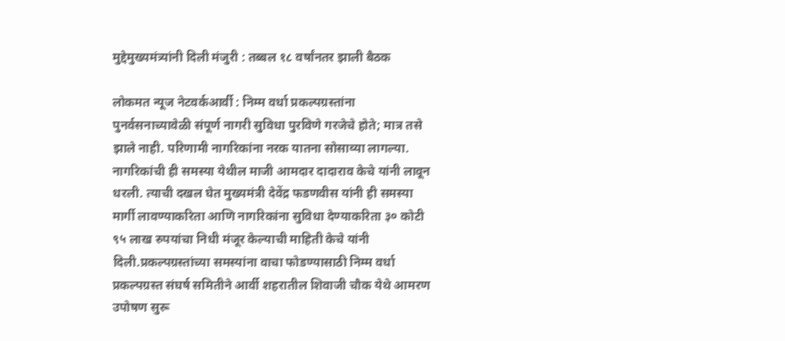मुद्देमुख्यमंत्र्यांनी दिली मंजुरी : तब्बल १८ वर्षांनतर झाली बैठक

लोकमत न्यूज नेटवर्कआर्वी : निम्म वर्धा प्रकल्पग्रस्तांना पुनर्वसनाच्यावेळी संपूर्ण नागरी सुविधा पुरविणे गरजेचे होते; मात्र तसे झाले नाही. परिणामी नागरिकांना नरक यातना सोसाव्या लागल्या. नागरिकांची ही समस्या येथील माजी आमदार दादाराव केचे यांनी लावून धरली. त्याची दखल घेत मुख्यमंत्री देवेंद्र फडणवीस यांनी ही समस्या मार्गी लावण्याकरिता आणि नागरिकांना सुविधा देण्याकरिता ३० कोटी ९५ लाख रुपयांचा निधी मंजूर केल्याची माहिती केचे यांनी दिली.प्रकल्पग्रस्तांच्या समस्यांना वाचा फोडण्यासाठी निम्म वर्धा प्रकल्पग्रस्त संघर्ष समितीने आर्वी शहरातील शिवाजी चौक येथे आमरण उपोषण सुरू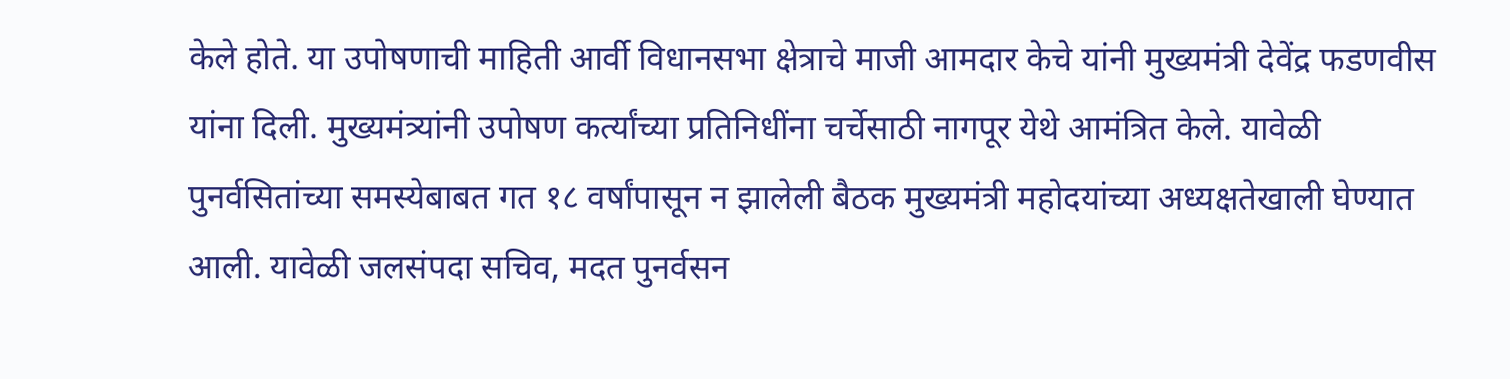केले होते. या उपोषणाची माहिती आर्वी विधानसभा क्षेत्राचे माजी आमदार केचे यांनी मुख्यमंत्री देवेंद्र फडणवीस यांना दिली. मुख्यमंत्र्यांनी उपोषण कर्त्यांच्या प्रतिनिधींना चर्चेसाठी नागपूर येथे आमंत्रित केले. यावेळी पुनर्वसितांच्या समस्येबाबत गत १८ वर्षांपासून न झालेली बैठक मुख्यमंत्री महोदयांच्या अध्यक्षतेखाली घेण्यात आली. यावेळी जलसंपदा सचिव, मदत पुनर्वसन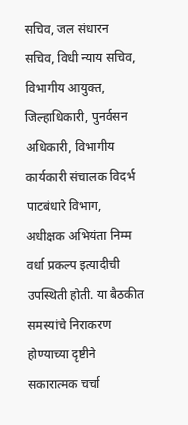सचिव, जल संधारन सचिव, विधी न्याय सचिव, विभागीय आयुक्त, जिल्हाधिकारी, पुनर्वसन अधिकारी, विभागीय कार्यकारी संचालक विदर्भ पाटबंधारे विभाग, अधीक्षक अभियंता निम्म वर्धा प्रकल्प इत्यादीची उपस्थिती होती. या बैठकीत समस्यांचे निराकरण होण्याच्या दृष्टीने सकारात्मक चर्चा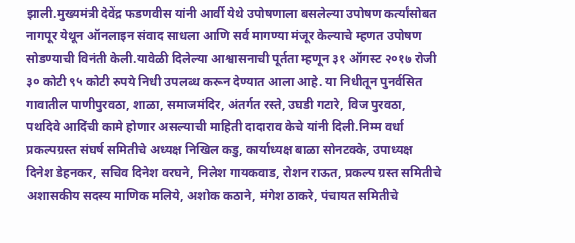झाली.मुख्यमंत्री देवेंद्र फडणवीस यांनी आर्वी येथे उपोषणाला बसलेल्या उपोषण कर्त्यांसोबत नागपूर येथून ऑनलाइन संवाद साधला आणि सर्व मागण्या मंजूर केल्याचे म्हणत उपोषण सोडण्याची विनंती केली.यावेळी दिलेल्या आश्वासनाची पूर्तता म्हणून ३१ ऑगस्ट २०१७ रोजी ३० कोटी ९५ कोटी रुपये निधी उपलब्ध करून देण्यात आला आहे. या निधीतून पुनर्वसित गावातील पाणीपुरवठा, शाळा, समाजमंदिर, अंतर्गत रस्ते, उघडी गटारे, विज पुरवठा, पथदिवे आदिंची कामे होणार असल्याची माहिती दादाराव केचे यांनी दिली.निम्म वर्धा प्रकल्पग्रस्त संघर्ष समितीचे अध्यक्ष निखिल कडु, कार्याध्यक्ष बाळा सोनटक्के, उपाध्यक्ष दिनेश डेहनकर, सचिव दिनेश वरघने, निलेश गायकवाड, रोशन राऊत, प्रकल्प ग्रस्त समितीचे अशासकीय सदस्य माणिक मलिये, अशोक कठाने, मंगेश ठाकरे, पंचायत समितीचे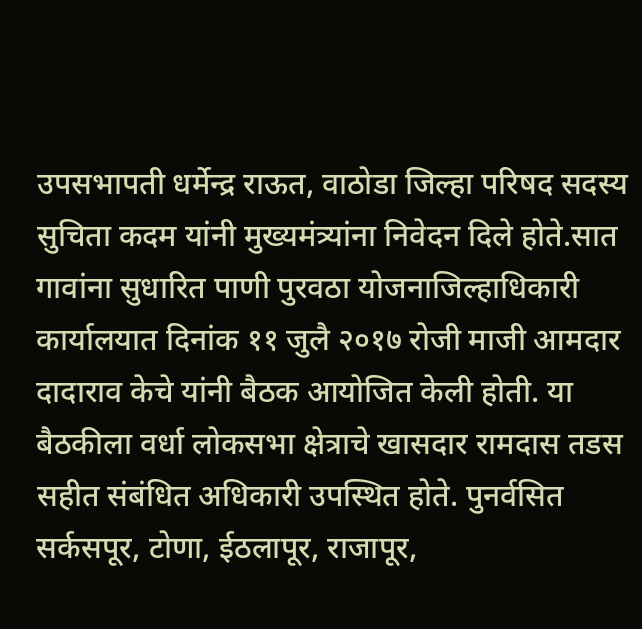उपसभापती धर्मेन्द्र राऊत, वाठोडा जिल्हा परिषद सदस्य सुचिता कदम यांनी मुख्यमंत्र्यांना निवेदन दिले होते.सात गावांना सुधारित पाणी पुरवठा योजनाजिल्हाधिकारी कार्यालयात दिनांक ११ जुलै २०१७ रोजी माजी आमदार दादाराव केचे यांनी बैठक आयोजित केली होती. या बैठकीला वर्धा लोकसभा क्षेत्राचे खासदार रामदास तडस सहीत संबंधित अधिकारी उपस्थित होते. पुनर्वसित सर्कसपूर, टोणा, ईठलापूर, राजापूर,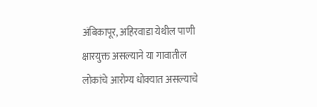अंबिकापूर, अहिरवाडा येथील पाणी क्षारयुक्त असल्याने या गावातील लोकांचे आरोग्य धोक्यात असल्याचे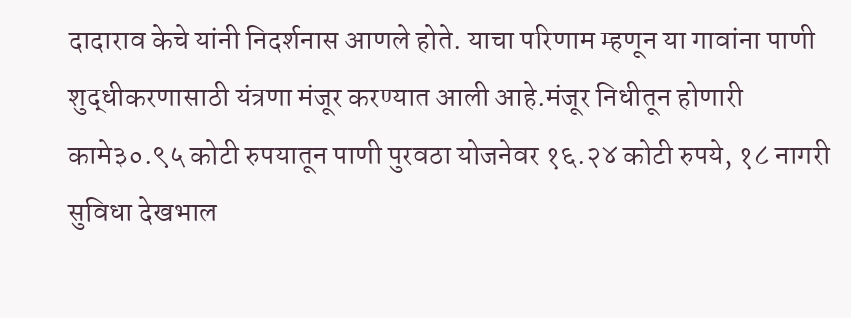दादाराव केचे यांनी निदर्शनास आणले होते. याचा परिणाम म्हणून या गावांना पाणी शुद्धीकरणासाठी यंत्रणा मंजूर करण्यात आली आहे.मंजूर निधीतून होणारी कामे३०.९५ कोटी रुपयातून पाणी पुरवठा योजनेवर १६.२४ कोटी रुपये, १८ नागरी सुविधा देखभाल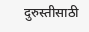दुरुस्तीसाठी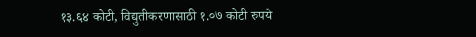१३.६४ कोटी, विद्युतीकरणासाठी १.०७ कोटी रुपये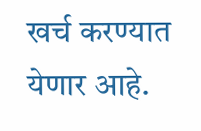खर्च करण्यात येणार आहे.